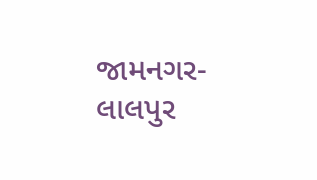જામનગર- લાલપુર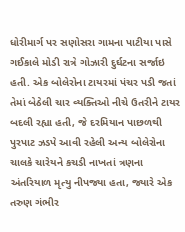ધોરીમાર્ગ પર સણોસરા ગામના પાટીયા પાસે ગઈકાલે મોડી રાત્રે ગોઝારી દુર્ઘટના સર્જાઇ હતી. એક બોલેરોના ટાયરમાં પંચર પડી જતાં તેમાં બેઠેલી ચાર વ્યક્તિઓ નીચે ઉતરીને ટાયર બદલી રહ્યા હતી, જે દરમિયાન પાછળથી પુરપાટ ઝડપે આવી રહેલી અન્ય બોલેરોના ચાલકે ચારેયને કચડી નાખતાં ત્રણના અંતરિયાળ મૃત્યુ નીપજ્યા હતા, જ્યારે એક તરુણ ગંભીર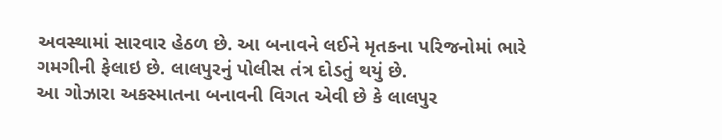અવસ્થામાં સારવાર હેઠળ છે. આ બનાવને લઈને મૃતકના પરિજનોમાં ભારે ગમગીની ફેલાઇ છે. લાલપુરનું પોલીસ તંત્ર દોડતું થયું છે.
આ ગોઝારા અકસ્માતના બનાવની વિગત એવી છે કે લાલપુર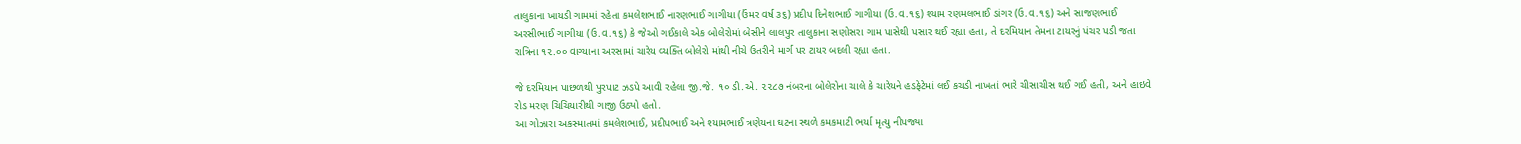તાલુકાના ખાયડી ગામમાં રહેતા કમલેશભાઈ નારણભાઈ ગાગીયા (ઉંમર વર્ષ ૩૬) પ્રદીપ દિનેશભાઈ ગાગીયા (ઉ.વ.૧૬) શ્યામ રણમલભાઈ ડાંગર (ઉ.વ.૧૬) અને સાજણભાઈ અરસીભાઈ ગાગીયા (ઉ.વ.૧૬) કે જેઓ ગઈકાલે એક બોલેરોમાં બેસીને લાલપુર તાલુકાના સણોસરા ગામ પાસેથી પસાર થઈ રહ્યા હતા, તે દરમિયાન તેમના ટાયરનું પંચર પડી જતા રાત્રિના ૧૨.૦૦ વાગ્યાના અરસામાં ચારેય વ્યક્તિ બોલેરો માંથી નીચે ઉતરીને માર્ગ પર ટાયર બદલી રહ્યા હતા.

જે દરમિયાન પાછળથી પુરપાટ ઝડપે આવી રહેલા જી.જે. ૧૦ ડી.એ. ૨૨૮૭ નંબરના બોલેરોના ચાલે કે ચારેયને હડફેટેમાં લઈ કચડી નાખતાં ભારે ચીસાચીસ થઈ ગઈ હતી, અને હાઇવે રોડ મરણ ચિચિયારીથી ગાજી ઉઠ્યો હતો.
આ ગોઝારા અકસ્માતમાં કમલેશભાઈ, પ્રદીપભાઈ અને શ્યામભાઈ ત્રણેયના ઘટના સ્થળે કમકમાટી ભર્યા મૃત્યુ નીપજ્યા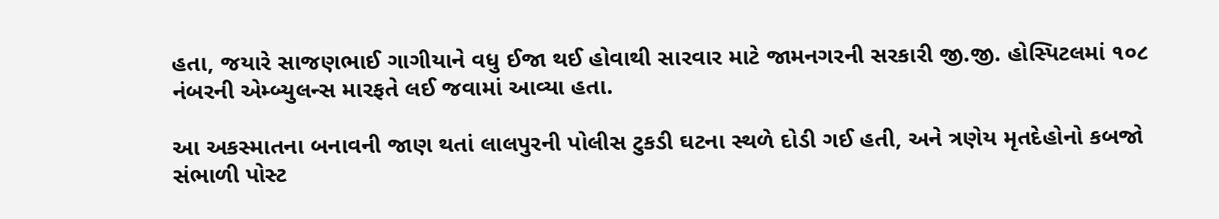હતા, જયારે સાજણભાઈ ગાગીયાને વધુ ઈજા થઈ હોવાથી સારવાર માટે જામનગરની સરકારી જી.જી. હોસ્પિટલમાં ૧૦૮ નંબરની એમ્બ્યુલન્સ મારફતે લઈ જવામાં આવ્યા હતા.

આ અકસ્માતના બનાવની જાણ થતાં લાલપુરની પોલીસ ટુકડી ઘટના સ્થળે દોડી ગઈ હતી, અને ત્રણેય મૃતદેહોનો કબજો સંભાળી પોસ્ટ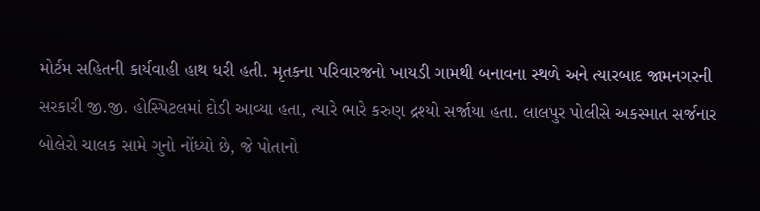મોર્ટમ સહિતની કાર્યવાહી હાથ ધરી હતી. મૃતકના પરિવારજનો ખાયડી ગામથી બનાવના સ્થળે અને ત્યારબાદ જામનગરની સરકારી જી.જી. હોસ્પિટલમાં દોડી આવ્યા હતા, ત્યારે ભારે કરુણ દ્રશ્યો સર્જાયા હતા. લાલપુર પોલીસે અકસ્માત સર્જનાર બોલેરો ચાલક સામે ગુનો નોંધ્યો છે, જે પોતાનો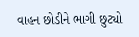વાહન છોડીને ભાગી છુટ્યો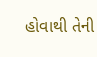હોવાથી તેની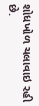શોધખોળ ચલાવાઇ રહી છે.